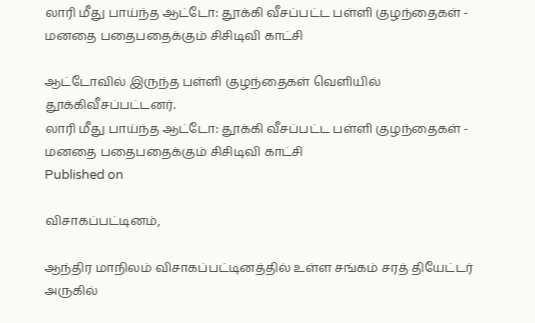லாரி மீது பாய்ந்த ஆட்டோ: தூக்கி வீசப்பட்ட பள்ளி குழந்தைகள் - மனதை பதைபதைக்கும் சிசிடிவி காட்சி

ஆட்டோவில் இருந்த பள்ளி குழந்தைகள் வெளியில் தூக்கிவீசப்பட்டனர்.
லாரி மீது பாய்ந்த ஆட்டோ: தூக்கி வீசப்பட்ட பள்ளி குழந்தைகள் - மனதை பதைபதைக்கும் சிசிடிவி காட்சி
Published on

விசாகப்பட்டினம்,

ஆந்திர மாநிலம் விசாகப்பட்டினத்தில் உள்ள சங்கம் சரத் தியேட்டர் அருகில்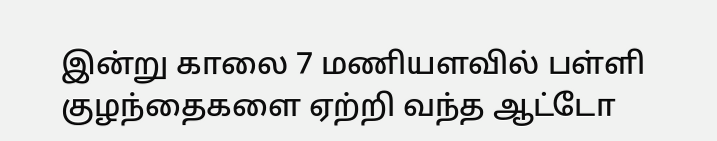இன்று காலை 7 மணியளவில் பள்ளி குழந்தைகளை ஏற்றி வந்த ஆட்டோ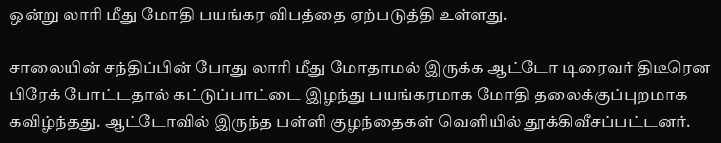ஒன்று லாரி மீது மோதி பயங்கர விபத்தை ஏற்படுத்தி உள்ளது.

சாலையின் சந்திப்பின் போது லாரி மீது மோதாமல் இருக்க ஆட்டோ டிரைவர் திடீரென பிரேக் போட்டதால் கட்டுப்பாட்டை இழந்து பயங்கரமாக மோதி தலைக்குப்புறமாக கவிழ்ந்தது. ஆட்டோவில் இருந்த பள்ளி குழந்தைகள் வெளியில் தூக்கிவீசப்பட்டனர்.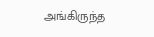அங்கிருந்த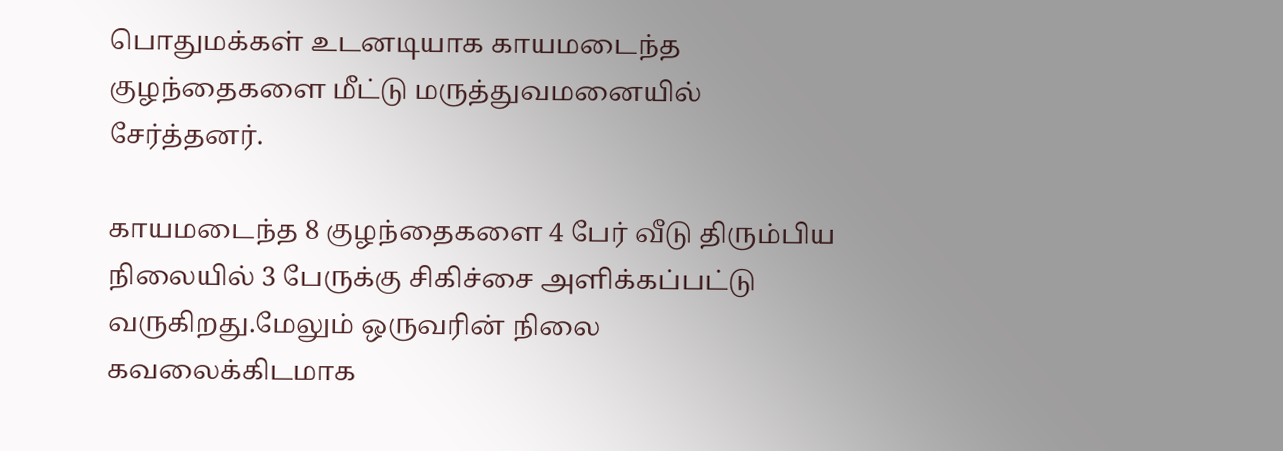பொதுமக்கள் உடனடியாக காயமடைந்த குழந்தைகளை மீட்டு மருத்துவமனையில் சேர்த்தனர்.

காயமடைந்த 8 குழந்தைகளை 4 பேர் வீடு திரும்பிய நிலையில் 3 பேருக்கு சிகிச்சை அளிக்கப்பட்டு வருகிறது.மேலும் ஒருவரின் நிலை கவலைக்கிடமாக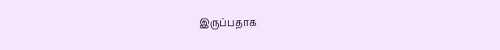இருப்பதாக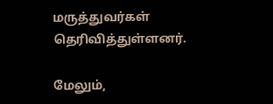மருத்துவர்கள் தெரிவித்துள்ளனர்.

மேலும்,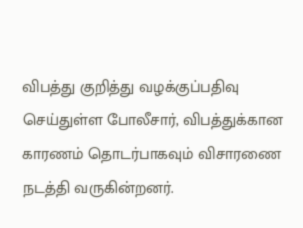விபத்து குறித்து வழக்குப்பதிவு செய்துள்ள போலீசார், விபத்துக்கான காரணம் தொடர்பாகவும் விசாரணை நடத்தி வருகின்றனர்.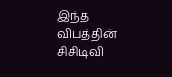இந்த விபத்தின் சிசிடிவி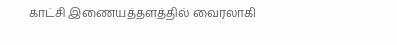காட்சி இணையத்தளத்தில் வைரலாகி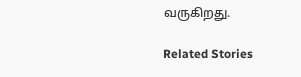வருகிறது.

Related Stories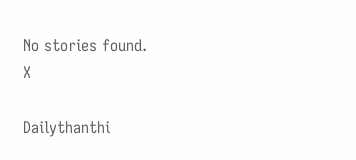No stories found.
X

Dailythanthi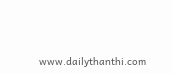www.dailythanthi.com